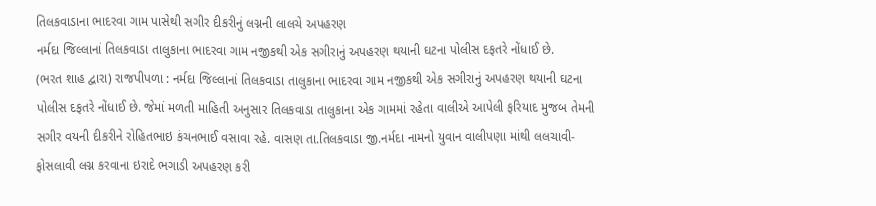તિલકવાડાના ભાદરવા ગામ પાસેથી સગીર દીકરીનું લગ્નની લાલચે અપહરણ
નર્મદા જિલ્લાનાં તિલકવાડા તાલુકાના ભાદરવા ગામ નજીકથી એક સગીરાનું અપહરણ થયાની ઘટના પોલીસ દફતરે નોંધાઈ છે.
(ભરત શાહ દ્વારા) રાજપીપળા : નર્મદા જિલ્લાનાં તિલકવાડા તાલુકાના ભાદરવા ગામ નજીકથી એક સગીરાનું અપહરણ થયાની ઘટના પોલીસ દફતરે નોંધાઈ છે. જેમાં મળતી માહિતી અનુસાર તિલકવાડા તાલુકાના એક ગામમાં રહેતા વાલીએ આપેલી ફરિયાદ મુજબ તેમની સગીર વયની દીકરીને રોહિતભાઇ કંચનભાઈ વસાવા રહે. વાસણ તા.તિલકવાડા જી.નર્મદા નામનો યુવાન વાલીપણા માંથી લલચાવી-ફોસલાવી લગ્ન કરવાના ઇરાદે ભગાડી અપહરણ કરી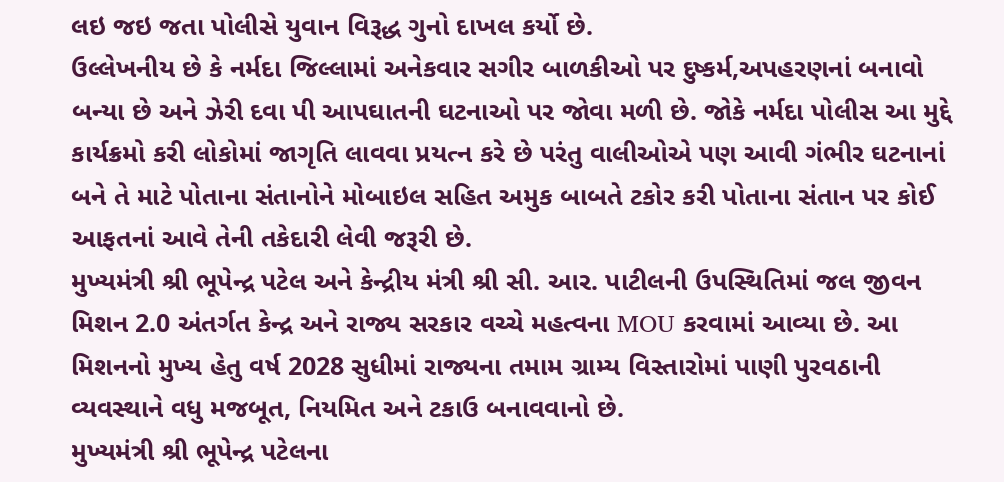લઇ જઇ જતા પોલીસે યુવાન વિરૂદ્ધ ગુનો દાખલ કર્યો છે.
ઉલ્લેખનીય છે કે નર્મદા જિલ્લામાં અનેકવાર સગીર બાળકીઓ પર દુષ્કર્મ,અપહરણનાં બનાવો બન્યા છે અને ઝેરી દવા પી આપઘાતની ઘટનાઓ પર જોવા મળી છે. જોકે નર્મદા પોલીસ આ મુદ્દે કાર્યક્રમો કરી લોકોમાં જાગૃતિ લાવવા પ્રયત્ન કરે છે પરંતુ વાલીઓએ પણ આવી ગંભીર ઘટનાનાં બને તે માટે પોતાના સંતાનોને મોબાઇલ સહિત અમુક બાબતે ટકોર કરી પોતાના સંતાન પર કોઈ આફતનાં આવે તેની તકેદારી લેવી જરૂરી છે.
મુખ્યમંત્રી શ્રી ભૂપેન્દ્ર પટેલ અને કેન્દ્રીય મંત્રી શ્રી સી. આર. પાટીલની ઉપસ્થિતિમાં જલ જીવન મિશન 2.0 અંતર્ગત કેન્દ્ર અને રાજ્ય સરકાર વચ્ચે મહત્વના MOU કરવામાં આવ્યા છે. આ મિશનનો મુખ્ય હેતુ વર્ષ 2028 સુધીમાં રાજ્યના તમામ ગ્રામ્ય વિસ્તારોમાં પાણી પુરવઠાની વ્યવસ્થાને વધુ મજબૂત, નિયમિત અને ટકાઉ બનાવવાનો છે.
મુખ્યમંત્રી શ્રી ભૂપેન્દ્ર પટેલના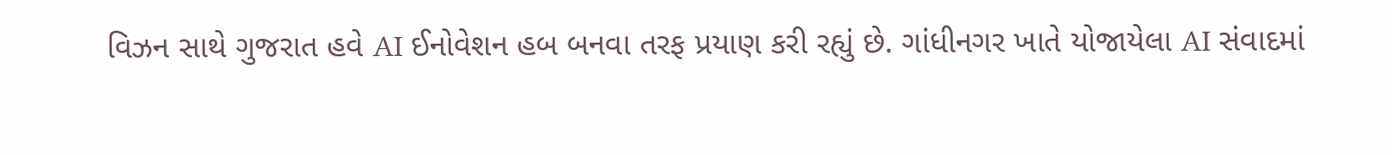વિઝન સાથે ગુજરાત હવે AI ઈનોવેશન હબ બનવા તરફ પ્રયાણ કરી રહ્યું છે. ગાંધીનગર ખાતે યોજાયેલા AI સંવાદમાં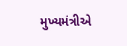મુખ્યમંત્રીએ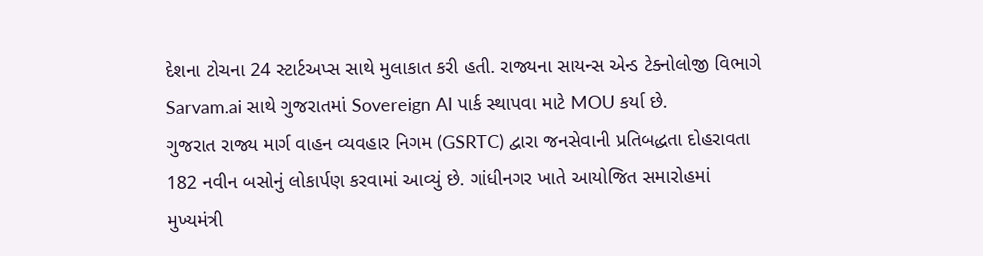દેશના ટોચના 24 સ્ટાર્ટઅપ્સ સાથે મુલાકાત કરી હતી. રાજ્યના સાયન્સ એન્ડ ટેક્નોલોજી વિભાગે Sarvam.ai સાથે ગુજરાતમાં Sovereign AI પાર્ક સ્થાપવા માટે MOU કર્યા છે.
ગુજરાત રાજ્ય માર્ગ વાહન વ્યવહાર નિગમ (GSRTC) દ્વારા જનસેવાની પ્રતિબદ્ધતા દોહરાવતા 182 નવીન બસોનું લોકાર્પણ કરવામાં આવ્યું છે. ગાંધીનગર ખાતે આયોજિત સમારોહમાં મુખ્યમંત્રી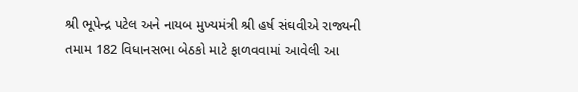શ્રી ભૂપેન્દ્ર પટેલ અને નાયબ મુખ્યમંત્રી શ્રી હર્ષ સંઘવીએ રાજ્યની તમામ 182 વિધાનસભા બેઠકો માટે ફાળવવામાં આવેલી આ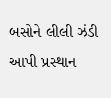બસોને લીલી ઝંડી આપી પ્રસ્થાન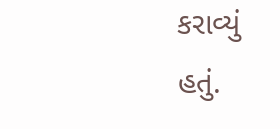કરાવ્યું હતું.